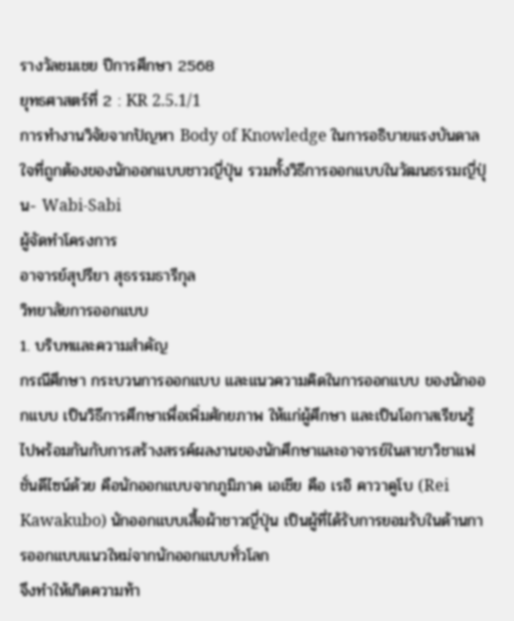รางวัลชมเชย ปีการศึกษา 2568
ยุทธศาสตร์ที่ 2 : KR 2.5.1/1
การทำงานวิจัยจากปัญหา Body of Knowledge ในการอธิบายแรงบันดาลใจที่ถูกต้องของนักออกแบบชาวญี่ปุ่น รวมทั้งวิธีการออกแบบในวัฒนธรรมญี่ปุ่น- Wabi-Sabi
ผู้จัดทำโครงการ
อาจารย์สุปรียา สุธรรมธารีกุล
วิทยาลัยการออกแบบ
1. บริบทและความสำคัญ
กรณีศึกษา กระบวนการออกแบบ และแนวความคิดในการออกแบบ ของนักออกแบบ เป็นวิธีการศึกษาเพื่อเพิ่มศักยภาพ ให้แก่ผู้ศึกษา และเป็นโอกาสเรียนรู้ไปพร้อมกันกับการสร้างสรรค์ผลงานของนักศึกษาและอาจารย์ในสาขาวิชาแฟชั่นดีไซน์ด้วย คือนักออกแบบจากภูมิภาค เอเชีย คือ เรอิ คาวาคูโบ (Rei Kawakubo) นักออกแบบเสื้อผ้าชาวญี่ปุ่น เป็นผู้ที่ได้รับการยอมรับในด้านการออกแบบแนวใหม่จากนักออกแบบทั่วโลก
จึงทำให้เกิดความท้า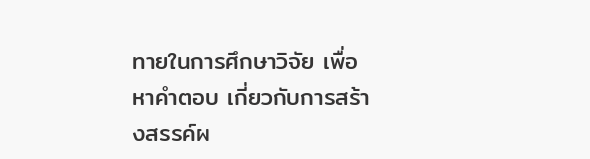ทายในการศึกษาวิจัย เพื่อหาคำตอบ เกี่ยวกับการสร้างสรรค์ผ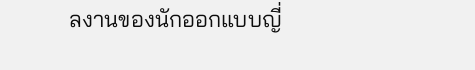ลงานของนักออกแบบญี่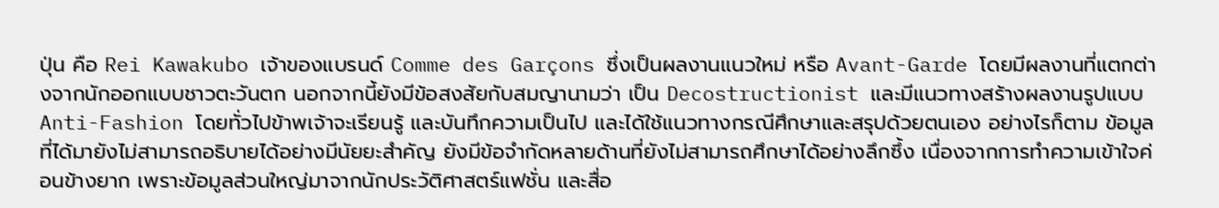ปุ่น คือ Rei Kawakubo เจ้าของแบรนด์ Comme des Garçons ซึ่งเป็นผลงานแนวใหม่ หรือ Avant-Garde โดยมีผลงานที่แตกต่างจากนักออกแบบชาวตะวันตก นอกจากนี้ยังมีข้อสงสัยกับสมญานามว่า เป็น Decostructionist และมีแนวทางสร้างผลงานรูปแบบ Anti-Fashion โดยทั่วไปข้าพเจ้าจะเรียนรู้ และบันทึกความเป็นไป และได้ใช้แนวทางกรณีศึกษาและสรุปด้วยตนเอง อย่างไรก็ตาม ข้อมูลที่ได้มายังไม่สามารถอธิบายได้อย่างมีนัยยะสำคัญ ยังมีข้อจำกัดหลายด้านที่ยังไม่สามารถศึกษาได้อย่างลึกซึ้ง เนื่องจากการทำความเข้าใจค่อนข้างยาก เพราะข้อมูลส่วนใหญ่มาจากนักประวัติศาสตร์แฟชั่น และสื่อ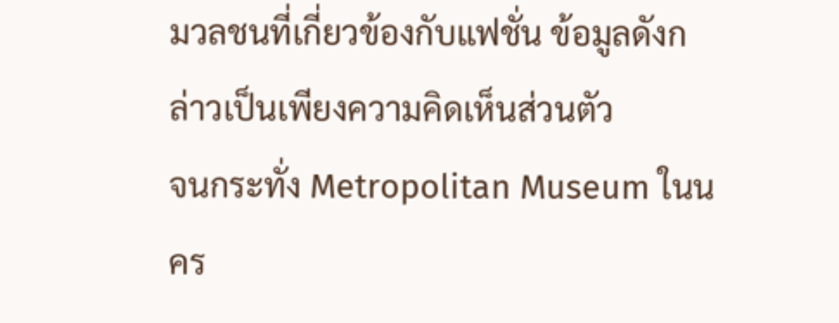มวลชนที่เกี่ยวข้องกับแฟชั่น ข้อมูลดังกล่าวเป็นเพียงความคิดเห็นส่วนตัว
จนกระทั่ง Metropolitan Museum ในนคร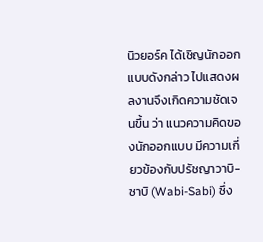นิวยอร์ค ได้เชิญนักออกแบบดังกล่าว ไปแสดงผลงานจึงเกิดความชัดเจนขึ้น ว่า แนวความคิดของนักออกแบบ มีความเกี่ยวข้องกับปรัชญาวาบิ-ซาบิ (Wabi-Sabi) ซึ่ง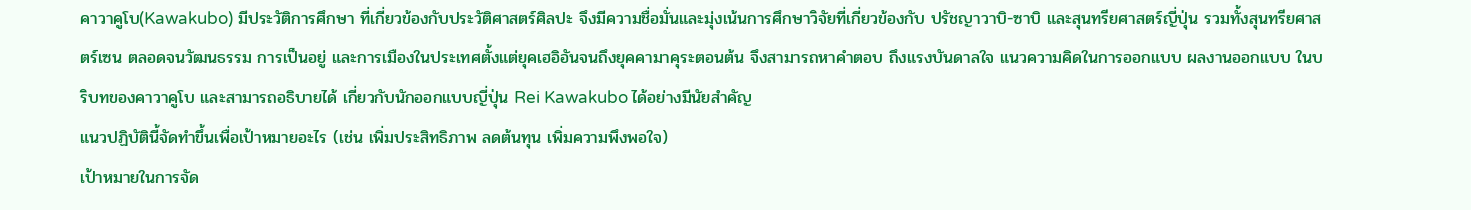คาวาคูโบ(Kawakubo) มีประวัติการศึกษา ที่เกี่ยวข้องกับประวัติศาสตร์ศิลปะ จึงมีความชื่อมั่นและมุ่งเน้นการศึกษาวิจัยที่เกี่ยวข้องกับ ปรัชญาวาบิ-ซาบิ และสุนทรียศาสตร์ญี่ปุ่น รวมทั้งสุนทรียศาสตร์เซน ตลอดจนวัฒนธรรม การเป็นอยู่ และการเมืองในประเทศตั้งแต่ยุคเฮอิอันจนถึงยุคคามาคุระตอนต้น จึงสามารถหาคำตอบ ถึงแรงบันดาลใจ แนวความคิดในการออกแบบ ผลงานออกแบบ ในบริบทของคาวาคูโบ และสามารถอธิบายได้ เกี่ยวกับนักออกแบบญี่ปุ่น Rei Kawakubo ได้อย่างมีนัยสำคัญ
แนวปฏิบัตินี้จัดทำขึ้นเพื่อเป้าหมายอะไร (เช่น เพิ่มประสิทธิภาพ ลดต้นทุน เพิ่มความพึงพอใจ)
เป้าหมายในการจัด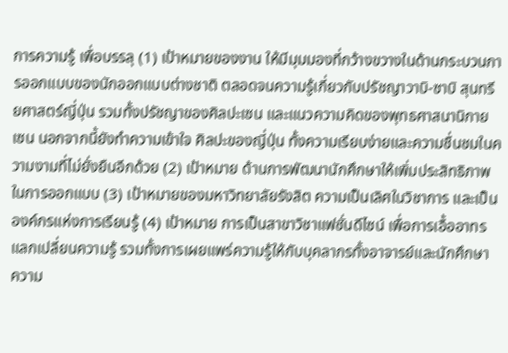การความรู้ เพื่อบรรลุ (1) เป้าหมายของงาน ให้มีมุมมองที่กว้างขวางในด้านกระบวนการออกแบบของนักออกแบบต่างชาติ ตลอดจนความรู้เกี่ยวกับปรัชญาวาบิ-ซาบิ สุนทรียศาสตร์ญี่ปุ่น รวมทั้งปรัชญาของศิลปะเซน และแนวความคิดของพุทธศาสนานิกาย เซน นอกจากนี้ยังทำความเข้าใจ ศิลปะของญี่ปุ่น ทั้งความเรียบง่ายและความชื่นชมในความงามที่ไม่ยั่งยืนอีกด้วย (2) เป้าหมาย ด้านการพัฒนานักศึกษาให้เพิ่มประสิทธิภาพในการออกแบบ (3) เป้าหมายของมหาวิทยาลัยรังสิต ความเป็นเลิศในวิชาการ และเป็นองค์กรแห่งการเรียนรู้ (4) เป้าหมาย การเป็นสาขาวิชาแฟชั่นดีไซน์ เพื่อการเอื้ออาทร แลกเปลี่ยนความรู้ รวมทั้งการเผยแพร่ความรู้ให้กับบุคลากรทั้งอาจารย์และนักศึกษา
ความ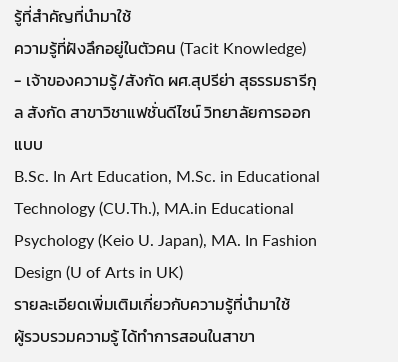รู้ที่สำคัญที่นำมาใช้
ความรู้ที่ฝังลึกอยู่ในตัวคน (Tacit Knowledge)
- เจ้าของความรู้/สังกัด ผศ.สุปรีย่า สุธรรมธารีกุล สังกัด สาขาวิชาแฟชั่นดีไซน์ วิทยาลัยการออกแบบ
B.Sc. In Art Education, M.Sc. in Educational Technology (CU.Th.), MA.in Educational Psychology (Keio U. Japan), MA. In Fashion Design (U of Arts in UK)
รายละเอียดเพิ่มเติมเกี่ยวกับความรู้ที่นำมาใช้
ผู้รวบรวมความรู้ ได้ทำการสอนในสาขา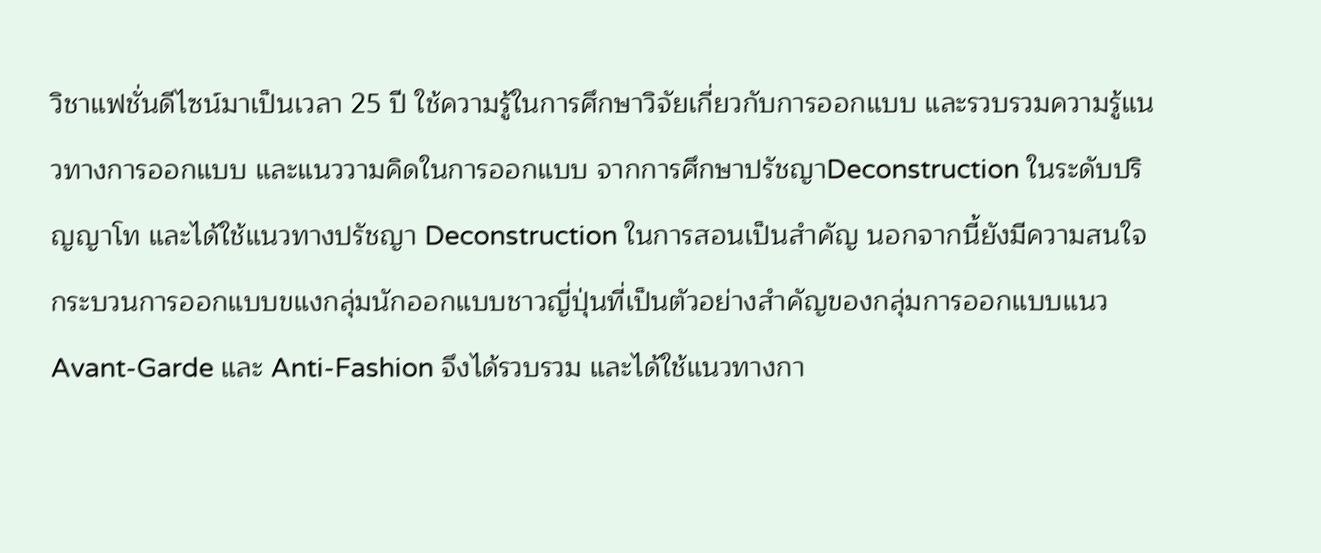วิชาแฟชั่นดีไซน์มาเป็นเวลา 25 ปี ใช้ความรู้ในการศึกษาวิจัยเกี่ยวกับการออกแบบ และรวบรวมความรู้แนวทางการออกแบบ และแนววามคิดในการออกแบบ จากการศึกษาปรัชญาDeconstruction ในระดับปริญญาโท และได้ใช้แนวทางปรัชญา Deconstruction ในการสอนเป็นสำคัญ นอกจากนี้ยังมีความสนใจกระบวนการออกแบบขแงกลุ่มนักออกแบบชาวญี่ปุ่นที่เป็นตัวอย่างสำคัญของกลุ่มการออกแบบแนว Avant-Garde และ Anti-Fashion จึงได้รวบรวม และได้ใช้แนวทางกา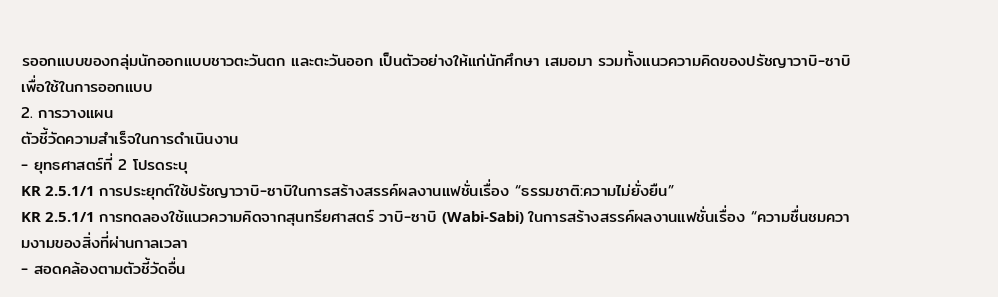รออกแบบของกลุ่มนักออกแบบชาวตะวันตก และตะวันออก เป็นตัวอย่างให้แก่นักศึกษา เสมอมา รวมทั้งแนวความคิดของปรัชญาวาบิ-ซาบิ เพื่อใช้ในการออกแบบ
2. การวางแผน
ตัวชี้วัดความสำเร็จในการดำเนินงาน
- ยุทธศาสตร์ที่ 2 โปรดระบุ
KR 2.5.1/1 การประยุกต์ใช้ปรัชญาวาบิ-ซาบิในการสร้างสรรค์ผลงานแฟชั่นเรื่อง “ธรรมชาติ:ความไม่ยั่งยืน”
KR 2.5.1/1 การทดลองใช้แนวความคิดจากสุนทรียศาสตร์ วาบิ-ซาบิ (Wabi-Sabi) ในการสร้างสรรค์ผลงานแฟชั่นเรื่อง “ความชื่นชมความงามของสิ่งที่ผ่านกาลเวลา
- สอดคล้องตามตัวชี้วัดอื่น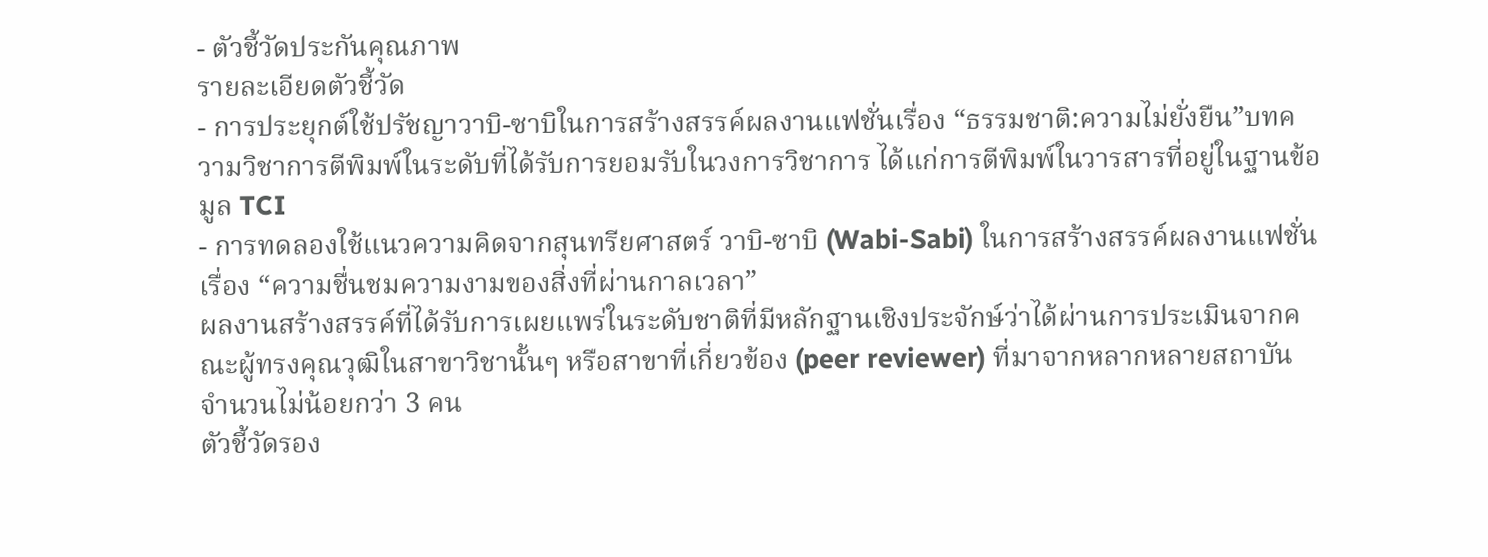- ตัวชี้วัดประกันคุณภาพ
รายละเอียดตัวชี้วัด
- การประยุกต์ใช้ปรัชญาวาบิ-ซาบิในการสร้างสรรค์ผลงานแฟชั่นเรื่อง “ธรรมชาติ:ความไม่ยั่งยืน”บทความวิชาการตีพิมพ์ในระดับที่ได้รับการยอมรับในวงการวิชาการ ได้แก่การตีพิมพ์ในวารสารที่อยู่ในฐานข้อมูล TCI
- การทดลองใช้แนวความคิดจากสุนทรียศาสตร์ วาบิ-ซาบิ (Wabi-Sabi) ในการสร้างสรรค์ผลงานแฟชั่นเรื่อง “ความชื่นชมความงามของสิ่งที่ผ่านกาลเวลา”
ผลงานสร้างสรรค์ที่ได้รับการเผยแพร่ในระดับชาติที่มีหลักฐานเชิงประจักษ์ว่าได้ผ่านการประเมินจากคณะผู้ทรงคุณวุฒิในสาขาวิชานั้นๆ หรือสาขาที่เกี่ยวข้อง (peer reviewer) ที่มาจากหลากหลายสถาบัน จำนวนไม่น้อยกว่า 3 คน
ตัวชี้วัดรอง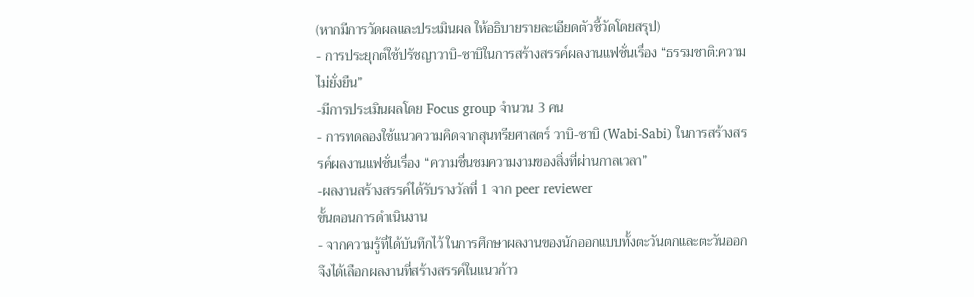(หากมีการวัดผลและประเมินผล ให้อธิบายรายละเอียดตัวชี้วัดโดยสรุป)
- การประยุกต์ใช้ปรัชญาวาบิ-ซาบิในการสร้างสรรค์ผลงานแฟชั่นเรื่อง “ธรรมชาติ:ความไม่ยั่งยืน”
-มีการประเมินผลโดย Focus group จำนวน 3 คน
- การทดลองใช้แนวความคิดจากสุนทรียศาสตร์ วาบิ-ซาบิ (Wabi-Sabi) ในการสร้างสรรค์ผลงานแฟชั่นเรื่อง “ความชื่นชมความงามของสิ่งที่ผ่านกาลเวลา”
-ผลงานสร้างสรรค์ได้รับรางวัลที่ 1 จาก peer reviewer
ขั้นตอนการดำเนินงาน
- จากความรู้ที่ได้บันทึกไว้ ในการศึกษาผลงานของนักออกแบบทั้งตะวันตกและตะวันออก จึงได้เลือกผลงานที่สร้างสรรค์ในแนวก้าว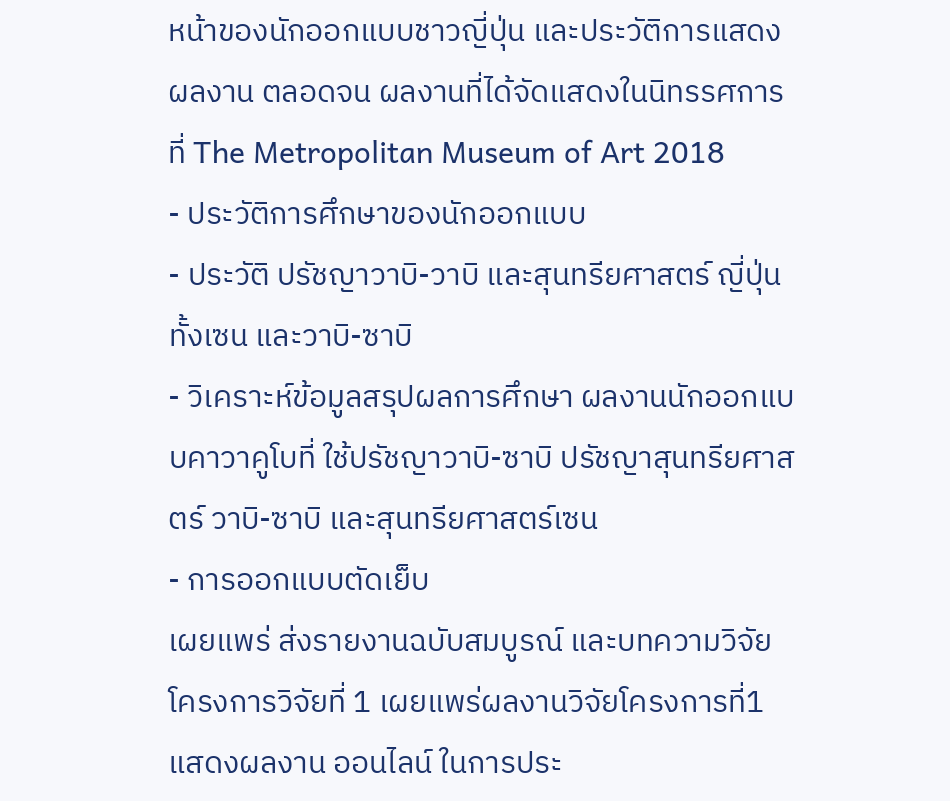หน้าของนักออกแบบชาวญี่ปุ่น และประวัติการแสดงผลงาน ตลอดจน ผลงานที่ได้จัดแสดงในนิทรรศการที่ The Metropolitan Museum of Art 2018
- ประวัติการศึกษาของนักออกแบบ
- ประวัติ ปรัชญาวาบิ-วาบิ และสุนทรียศาสตร์ ญี่ปุ่นทั้งเซน และวาบิ-ซาบิ
- วิเคราะห์ข้อมูลสรุปผลการศึกษา ผลงานนักออกแบบคาวาคูโบที่ ใช้ปรัชญาวาบิ-ซาบิ ปรัชญาสุนทรียศาสตร์ วาบิ-ซาบิ และสุนทรียศาสตร์เซน
- การออกแบบตัดเย็บ
เผยแพร่ ส่งรายงานฉบับสมบูรณ์ และบทความวิจัย โครงการวิจัยที่ 1 เผยแพร่ผลงานวิจัยโครงการที่1แสดงผลงาน ออนไลน์ ในการประ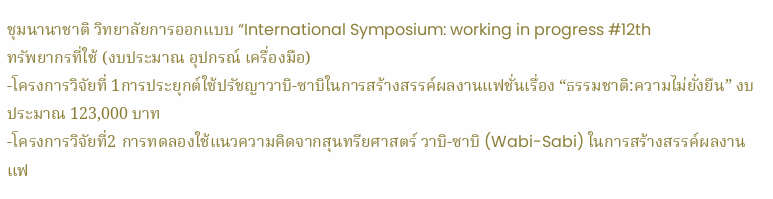ชุมนานาชาติ วิทยาลัยการออกแบบ “International Symposium: working in progress #12th
ทรัพยากรที่ใช้ (งบประมาณ อุปกรณ์ เครื่องมือ)
-โครงการวิจัยที่ 1การประยุกต์ใช้ปรัชญาวาบิ-ซาบิในการสร้างสรรค์ผลงานแฟชั่นเรื่อง “ธรรมชาติ:ความไม่ยั่งยืน” งบประมาณ 123,000 บาท
-โครงการวิจัยที่2 การทดลองใช้แนวความคิดจากสุนทรียศาสตร์ วาบิ-ซาบิ (Wabi-Sabi) ในการสร้างสรรค์ผลงานแฟ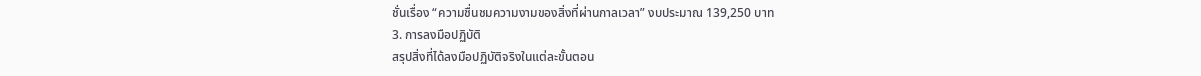ชั่นเรื่อง “ความชื่นชมความงามของสิ่งที่ผ่านกาลเวลา” งบประมาณ 139,250 บาท
3. การลงมือปฏิบัติ
สรุปสิ่งที่ได้ลงมือปฏิบัติจริงในแต่ละขั้นตอน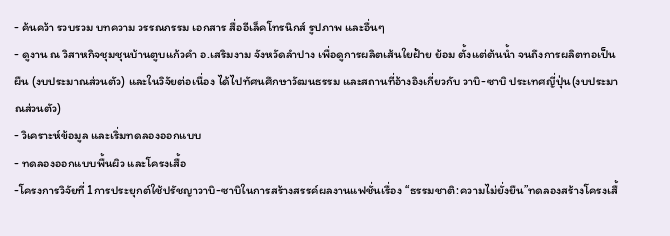- ค้นคว้า รวบรวม บทความ วรรณกรรม เอกสาร สื่ออีเล็คโทรนิกส์ รูปภาพ และอื่นๆ
- ดูงาน ณ วิสาหกิจชุมชุนบ้านตูบแก้วคำ อ.เสริมงาม จังหวัดลำปาง เพื่อดูการผลิตเส้นใยฝ้าย ย้อม ตั้งแต่ต้นน้ำ จนถึงการผลิตทอเป็นผืน (งบประมาณส่วนตัว) และในวิจัยต่อเนื่อง ได้ไปทัศนศึกษาวัฒนธรรม และสถานที่อ้างอิงเกี่ยวกับ วาบิ-ซาบิ ประเทศญี่ปุ่น(งบประมาณส่วนตัว)
- วิเคราะห์ข้อมูล และเริ่มทดลองออกแบบ
- ทดลองออกแบบพื้นผิว และโครงเสื้อ
-โครงการวิจัยที่ 1การประยุกต์ใช้ปรัชญาวาบิ-ซาบิในการสร้างสรรค์ผลงานแฟชั่นเรื่อง “ธรรมชาติ:ความไม่ยั่งยืน”ทดลองสร้างโครงเสื้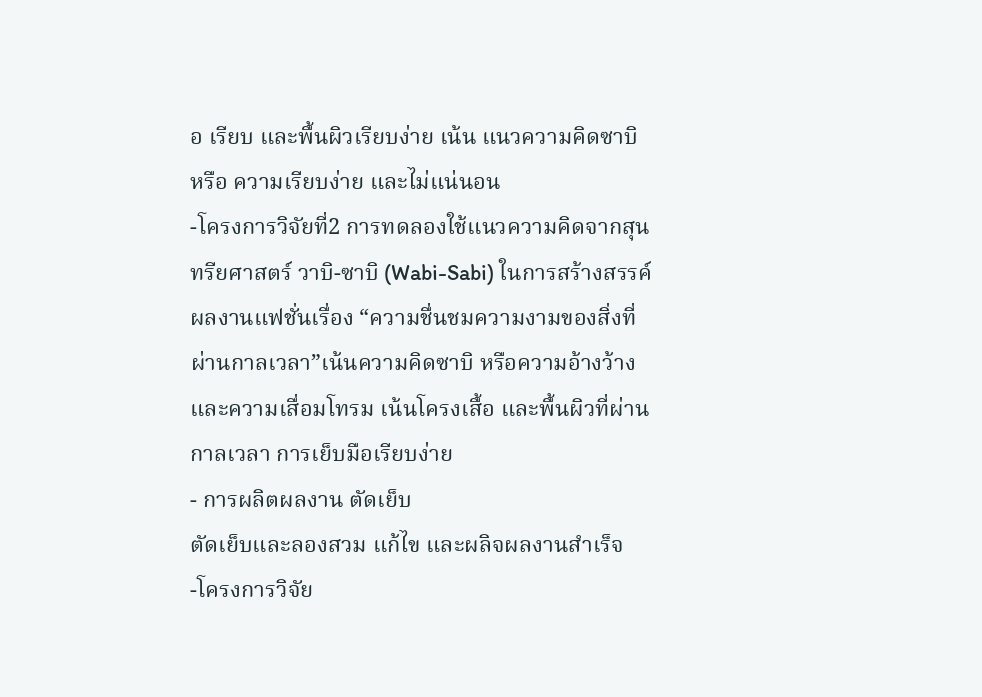อ เรียบ และพื้นผิวเรียบง่าย เน้น แนวความคิดซาบิ หรือ ความเรียบง่าย และไม่แน่นอน
-โครงการวิจัยที่2 การทดลองใช้แนวความคิดจากสุนทรียศาสตร์ วาบิ-ซาบิ (Wabi-Sabi) ในการสร้างสรรค์ผลงานแฟชั่นเรื่อง “ความชื่นชมความงามของสิ่งที่ผ่านกาลเวลา”เน้นความคิดซาบิ หรือความอ้างว้าง และความเสื่อมโทรม เน้นโครงเสื้อ และพื้นผิวที่ผ่านกาลเวลา การเย็บมือเรียบง่าย
- การผลิตผลงาน ตัดเย็บ
ตัดเย็บและลองสวม แก้ไข และผลิจผลงานสำเร็จ
-โครงการวิจัย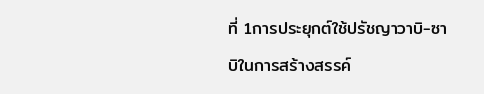ที่ 1การประยุกต์ใช้ปรัชญาวาบิ-ซาบิในการสร้างสรรค์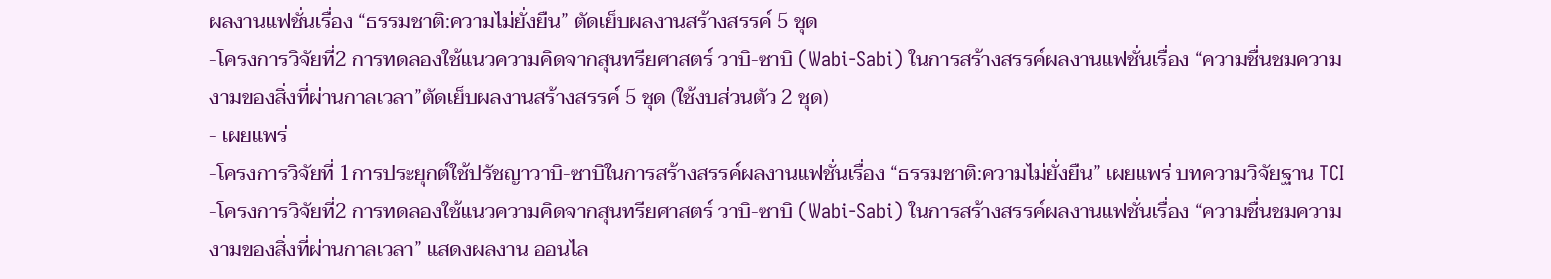ผลงานแฟชั่นเรื่อง “ธรรมชาติ:ความไม่ยั่งยืน” ตัดเย็บผลงานสร้างสรรค์ 5 ชุด
-โครงการวิจัยที่2 การทดลองใช้แนวความคิดจากสุนทรียศาสตร์ วาบิ-ซาบิ (Wabi-Sabi) ในการสร้างสรรค์ผลงานแฟชั่นเรื่อง “ความชื่นชมความงามของสิ่งที่ผ่านกาลเวลา”ตัดเย็บผลงานสร้างสรรค์ 5 ชุด (ใช้งบส่วนตัว 2 ชุด)
- เผยแพร่
-โครงการวิจัยที่ 1การประยุกต์ใช้ปรัชญาวาบิ-ซาบิในการสร้างสรรค์ผลงานแฟชั่นเรื่อง “ธรรมชาติ:ความไม่ยั่งยืน” เผยแพร่ บทความวิจัยฐาน TCI
-โครงการวิจัยที่2 การทดลองใช้แนวความคิดจากสุนทรียศาสตร์ วาบิ-ซาบิ (Wabi-Sabi) ในการสร้างสรรค์ผลงานแฟชั่นเรื่อง “ความชื่นชมความงามของสิ่งที่ผ่านกาลเวลา” แสดงผลงาน ออนไล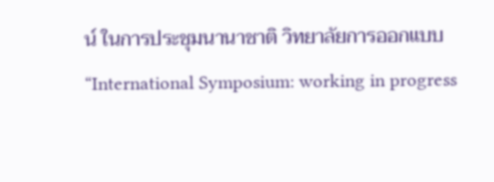น์ ในการประชุมนานาชาติ วิทยาลัยการออกแบบ “International Symposium: working in progress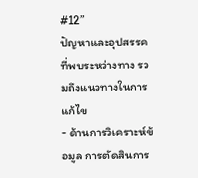#12”
ปัญหาและอุปสรรคที่พบระหว่างทาง รวมถึงแนวทางในการแก้ไข
- ด้านการวิเคราะห์ข้อมูล การตัดสินการ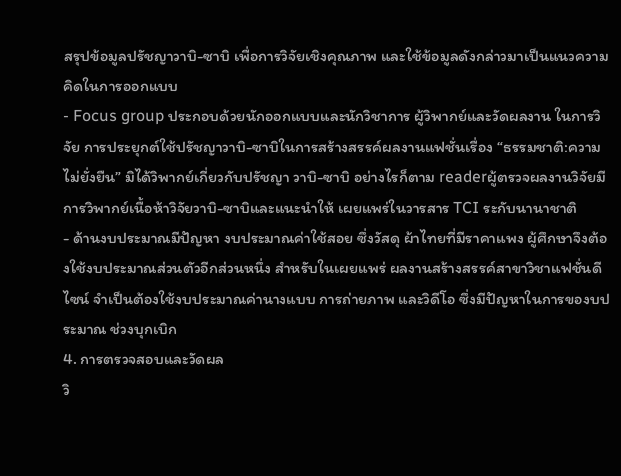สรุปข้อมูลปรัชญาวาบิ-ซาบิ เพื่อการวิจัยเชิงคุณภาพ และใช้ข้อมูลดังกล่าวมาเป็นแนวความคิดในการออกแบบ
- Focus group ประกอบด้วยนักออกแบบและนักวิชาการ ผู้วิพากย์และวัดผลงาน ในการวิจัย การประยุกต์ใช้ปรัชญาวาบิ-ซาบิในการสร้างสรรค์ผลงานแฟชั่นเรื่อง “ธรรมชาติ:ความไม่ยั่งยืน” มิได้วิพากย์เกี่ยวกับปรัชญา วาบิ-ซาบิ อย่างไรก็ตาม readerผู้ตรวจผลงานวิจัยมีการวิพากย์เนื้อห้าวิจัยวาบิ-ซาบิและแนะนำให้ เผยแพร่ในวารสาร TCI ระกับนานาชาติ
- ด้านงบประมาณมีปัญหา งบประมาณค่าใช้สอย ซึ่งวัสดุ ผ้าไทยที่มีราคาแพง ผู้ศึกษาจึงต้องใช้งบประมาณส่วนตัวอีกส่วนหนึ่ง สำหรับในเผยแพร่ ผลงานสร้างสรรค์สาขาวิชาแฟชั่นดีไซน์ จำเป็นต้องใช้งบประมาณค่านางแบบ การถ่ายภาพ และวิดีโอ ซึ่งมีปัญหาในการของบประมาณ ช่วงบุกเบิก
4. การตรวจสอบและวัดผล
วิ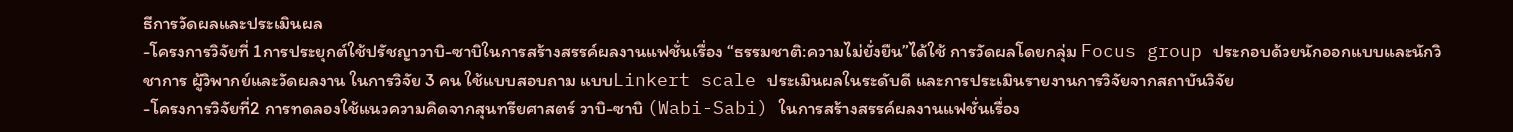ธีการวัดผลและประเมินผล
-โครงการวิจัยที่ 1การประยุกต์ใช้ปรัชญาวาบิ-ซาบิในการสร้างสรรค์ผลงานแฟชั่นเรื่อง “ธรรมชาติ:ความไม่ยั่งยืน”ได้ใช้ การวัดผลโดยกลุ่ม Focus group ประกอบด้วยนักออกแบบและนักวิชาการ ผู้วิพากย์และวัดผลงาน ในการวิจัย 3 คน ใช้แบบสอบถาม แบบLinkert scale ประเมินผลในระดับดี และการประเมินรายงานการวิจัยจากสถาบันวิจัย
-โครงการวิจัยที่2 การทดลองใช้แนวความคิดจากสุนทรียศาสตร์ วาบิ-ซาบิ (Wabi-Sabi) ในการสร้างสรรค์ผลงานแฟชั่นเรื่อง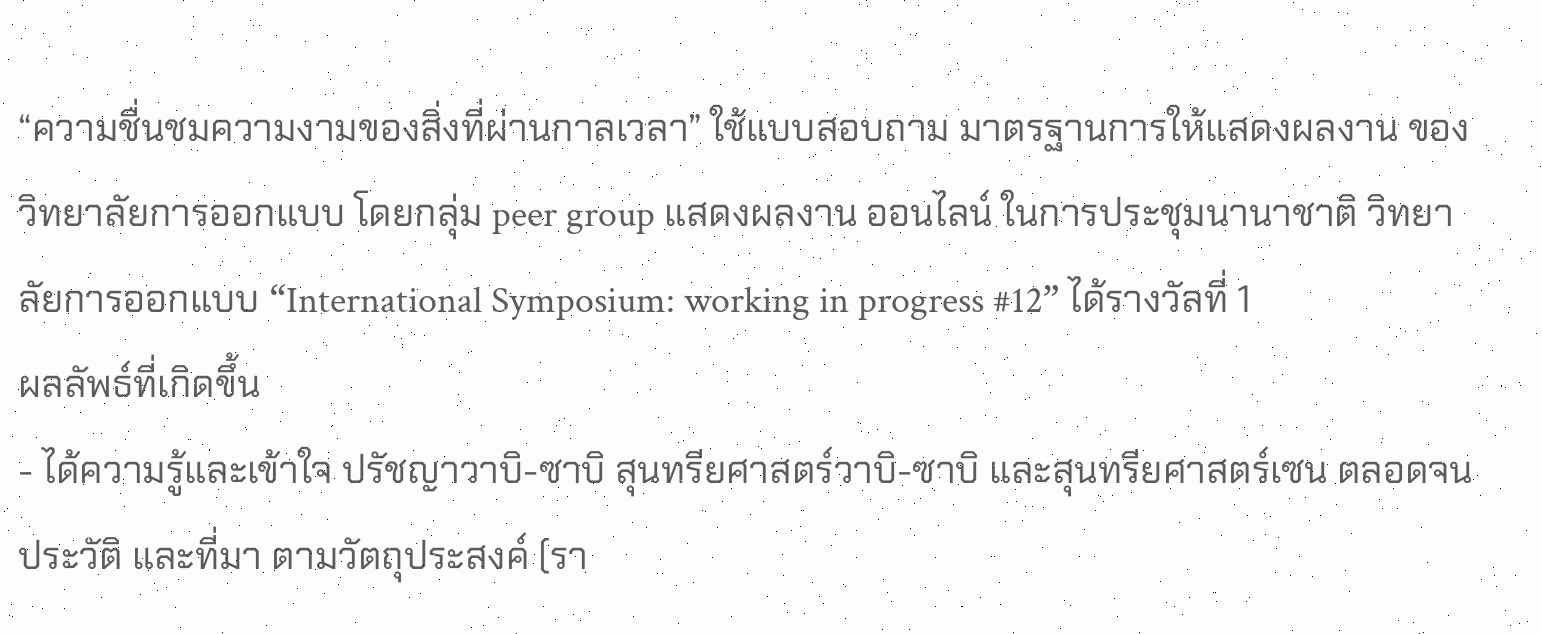“ความชื่นชมความงามของสิ่งที่ผ่านกาลเวลา” ใช้แบบสอบถาม มาตรฐานการให้แสดงผลงาน ของวิทยาลัยการออกแบบ โดยกลุ่ม peer group แสดงผลงาน ออนไลน์ ในการประชุมนานาชาติ วิทยาลัยการออกแบบ “International Symposium: working in progress #12” ได้รางวัลที่ 1
ผลลัพธ์ที่เกิดขึ้น
- ได้ความรู้และเข้าใจ ปรัชญาวาบิ-ซาบิ สุนทรียศาสตร์วาบิ-ซาบิ และสุนทรียศาสตร์เซน ตลอดจนประวัติ และที่มา ตามวัตถุประสงค์ (รา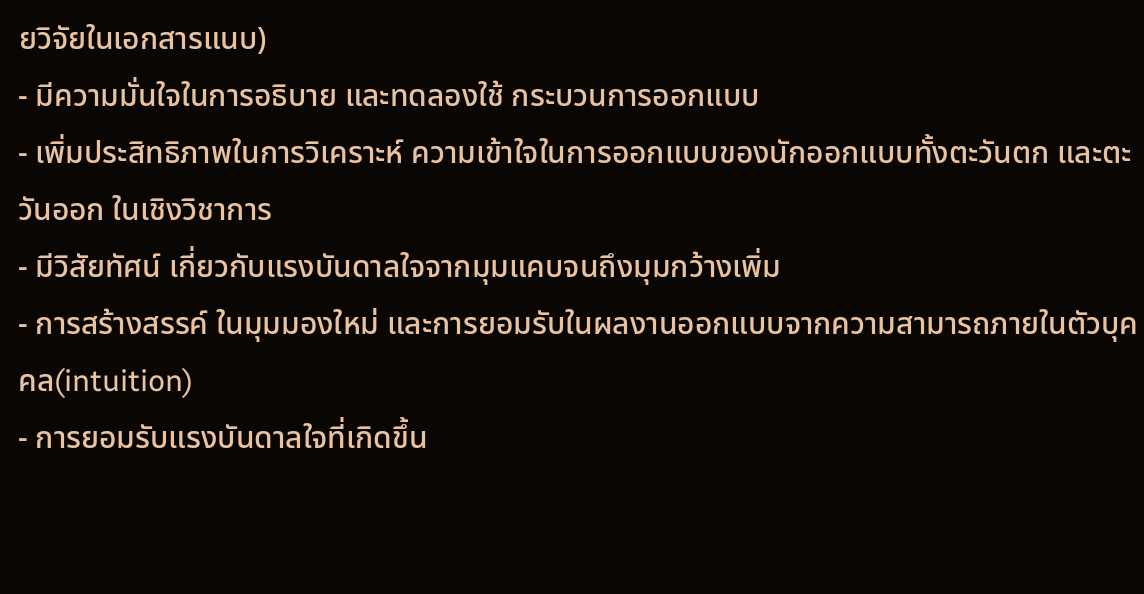ยวิจัยในเอกสารแนบ)
- มีความมั่นใจในการอธิบาย และทดลองใช้ กระบวนการออกแบบ
- เพิ่มประสิทธิภาพในการวิเคราะห์ ความเข้าใจในการออกแบบของนักออกแบบทั้งตะวันตก และตะวันออก ในเชิงวิชาการ
- มีวิสัยทัศน์ เกี่ยวกับแรงบันดาลใจจากมุมแคบจนถึงมุมกว้างเพิ่ม
- การสร้างสรรค์ ในมุมมองใหม่ และการยอมรับในผลงานออกแบบจากความสามารถภายในตัวบุคคล(intuition)
- การยอมรับแรงบันดาลใจที่เกิดขึ้น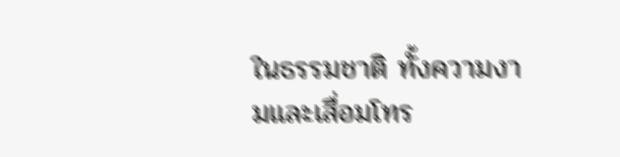ในธรรมชาติ ทั้งความงามและเสื่อมโทร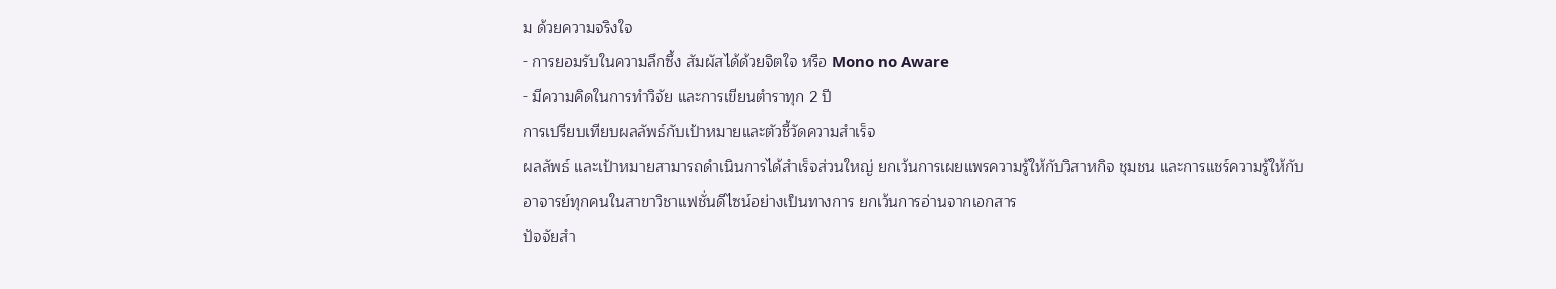ม ด้วยความจริงใจ
- การยอมรับในความลึกซึ้ง สัมผัสได้ด้วยจิตใจ หรือ Mono no Aware
- มีความคิดในการทำวิจัย และการเขียนตำราทุก 2 ปี
การเปรียบเทียบผลลัพธ์กับเป้าหมายและตัวชี้วัดความสำเร็จ
ผลลัพธ์ และเป้าหมายสามารถดำเนินการได้สำเร็จส่วนใหญ่ ยกเว้นการเผยแพรความรู้ให้กับวิสาหกิจ ชุมชน และการแชร์ความรู้ให้กับอาจารย์ทุกคนในสาขาวิชาแฟชั่นดีไซน์อย่างเป็นทางการ ยกเว้นการอ่านจากเอกสาร
ปัจจัยสำ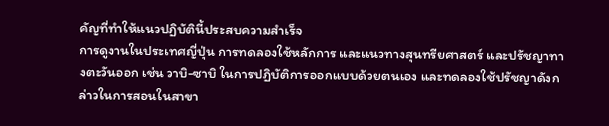คัญที่ทำให้แนวปฏิบัตินี้ประสบความสำเร็จ
การดูงานในประเทศญี่ปุ่น การทดลองใช้หลักการ และแนวทางสุนทรียศาสตร์ และปรัชญาทางตะวันออก เช่น วาบิ-ซาบิ ในการปฏิบัติการออกแบบด้วยตนเอง และทดลองใช้ปรัชญาดังกล่าวในการสอนในสาขา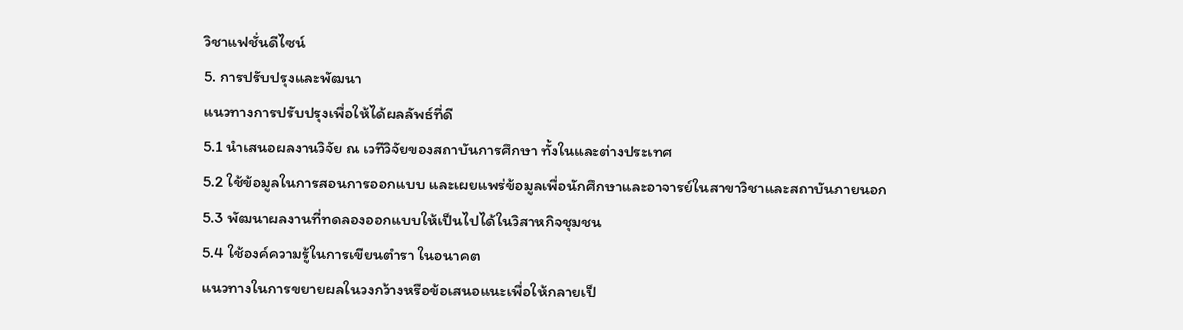วิชาแฟชั่นดีไซน์
5. การปรับปรุงและพัฒนา
แนวทางการปรับปรุงเพื่อให้ได้ผลลัพธ์ที่ดี
5.1 นำเสนอผลงานวิจัย ณ เวทีวิจัยของสถาบันการศึกษา ทั้งในและต่างประเทศ
5.2 ใช้ข้อมูลในการสอนการออกแบบ และเผยแพร่ข้อมูลเพื่อนักศึกษาและอาจารย์ในสาขาวิชาและสถาบันภายนอก
5.3 พัฒนาผลงานที่ทดลองออกแบบให้เป็นไปได้ในวิสาหกิจชุมชน
5.4 ใช้องค์ความรู้ในการเขียนตำรา ในอนาคต
แนวทางในการขยายผลในวงกว้างหรือข้อเสนอแนะเพื่อให้กลายเป็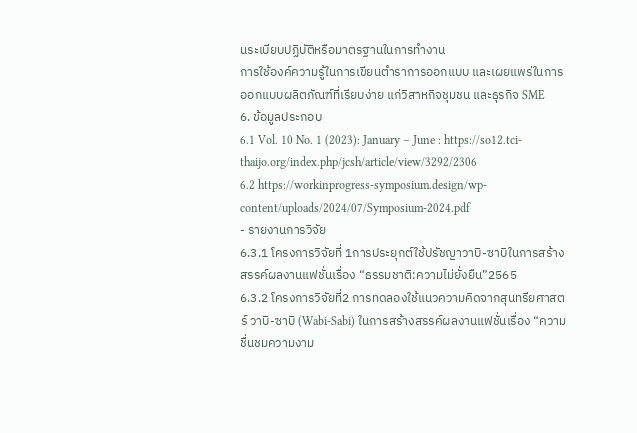นระเบียบปฏิบัติหรือมาตรฐานในการทำงาน
การใช้องค์ความรู้ในการเขียนตำราการออกแบบ และเผยแพร่ในการออกแบบผลิตภัณฑ์ที่เรียบง่าย แก่วิสาหกิจชุมชน และธุรกิจ SME
6. ข้อมูลประกอบ
6.1 Vol. 10 No. 1 (2023): January – June : https://so12.tci-thaijo.org/index.php/jcsh/article/view/3292/2306
6.2 https://workinprogress-symposium.design/wp-content/uploads/2024/07/Symposium-2024.pdf
- รายงานการวิจัย
6.3.1 โครงการวิจัยที่ 1การประยุกต์ใช้ปรัชญาวาบิ-ซาบิในการสร้างสรรค์ผลงานแฟชั่นเรื่อง “ธรรมชาติ:ความไม่ยั่งยืน”2565
6.3.2 โครงการวิจัยที่2 การทดลองใช้แนวความคิดจากสุนทรียศาสตร์ วาบิ-ซาบิ (Wabi-Sabi) ในการสร้างสรรค์ผลงานแฟชั่นเรื่อง “ความชื่นชมความงาม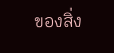ของสิ่ง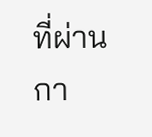ที่ผ่านกา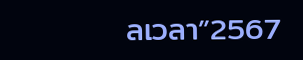ลเวลา”2567